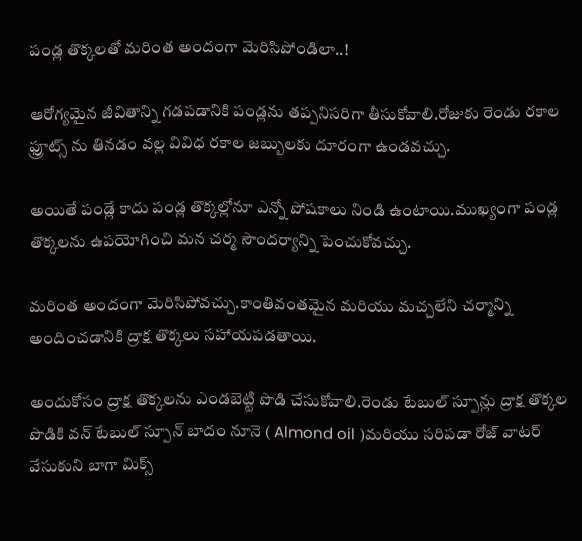పండ్ల తొక్కలతో మరింత అందంగా మెరిసిపోండిలా..!

ఆరోగ్యమైన జీవితాన్ని గడపడానికి పండ్లను తప్పనిసరిగా తీసుకోవాలి.రోజుకు రెండు రకాల ఫ్రూట్స్ ను తినడం వల్ల వివిధ రకాల జబ్బులకు దూరంగా ఉండవచ్చు.

అయితే పండ్లే కాదు పండ్ల తొక్కల్లోనూ ఎన్నో పోషకాలు నిండి ఉంటాయి.ముఖ్యంగా పండ్ల తొక్కలను ఉపయోగించి మన చర్మ సౌందర్యాన్ని పెంచుకోవచ్చు.

మ‌రింత అందంగా మెరిసిపోవచ్చు.కాంతివంతమైన మరియు మచ్చలేని చర్మాన్ని అందించడానికి ద్రాక్ష తొక్కలు సహాయపడతాయి.

అందుకోసం ద్రాక్ష తొక్కలను ఎండబెట్టి పొడి చేసుకోవాలి.రెండు టేబుల్ స్పూన్లు ద్రాక్ష తొక్క‌ల పొడికి వన్ టేబుల్ స్పూన్ బాదం నూనె ( Almond oil )మరియు సరిపడా రోజ్ వాటర్ వేసుకుని బాగా మిక్స్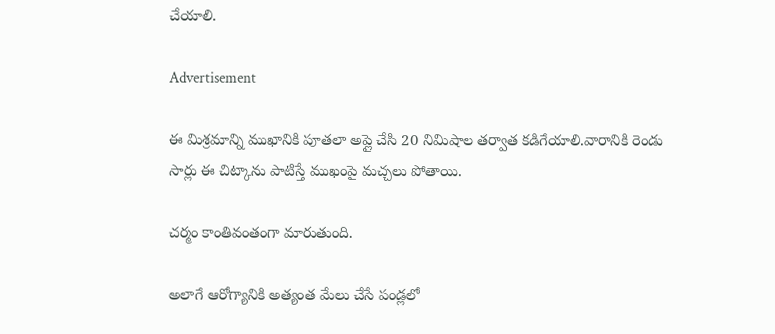చేయాలి.

Advertisement

ఈ మిశ్రమాన్ని ముఖానికి పూత‌లా అప్లై చేసి 20 నిమిషాల తర్వాత కడిగేయాలి.వారానికి రెండు సార్లు ఈ చిట్కాను పాటిస్తే ముఖంపై మచ్చలు పోతాయి.

చర్మం కాంతివంతంగా మారుతుంది.

అలాగే ఆరోగ్యానికి అత్యంత మేలు చేసే పండ్లలో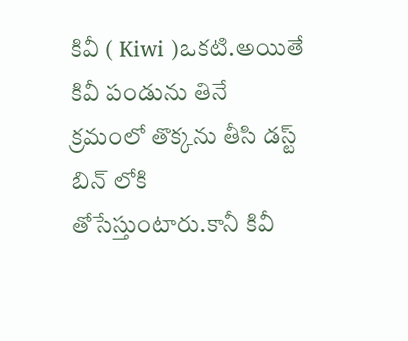కివీ ( Kiwi )ఒకటి.అయితే కివీ పండును తినే క్రమంలో తొక్కను తీసి డస్ట్ బిన్ లోకి తోసేస్తుంటారు.కానీ కివీ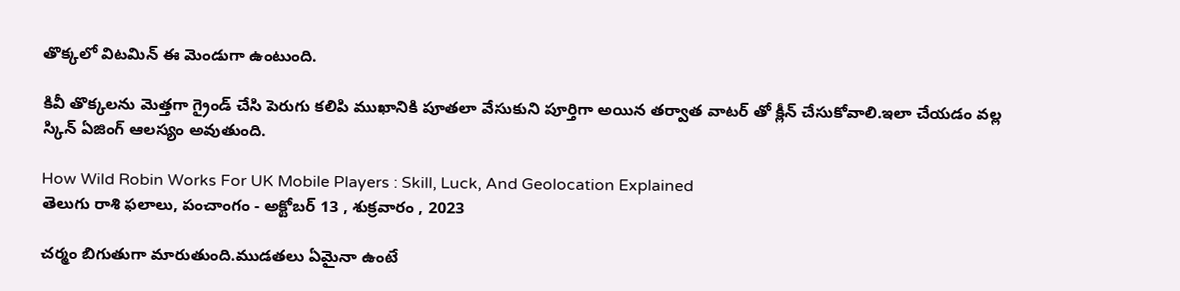తొక్కలో విటమిన్ ఈ మెండుగా ఉంటుంది.

కివీ తొక్కల‌ను మెత్తగా గ్రైండ్ చేసి పెరుగు కలిపి ముఖానికి పూతలా వేసుకుని పూర్తిగా అయిన తర్వాత వాటర్ తో క్లీన్ చేసుకోవాలి.ఇలా చేయడం వల్ల స్కిన్ ఏజింగ్ ఆలస్యం అవుతుంది.

How Wild Robin Works For UK Mobile Players : Skill, Luck, And Geolocation Explained
తెలుగు రాశి ఫలాలు, పంచాంగం - అక్టోబర్ 13 , శుక్రవారం , 2023

చర్మం బిగుతుగా మారుతుంది.ముడతలు ఏమైనా ఉంటే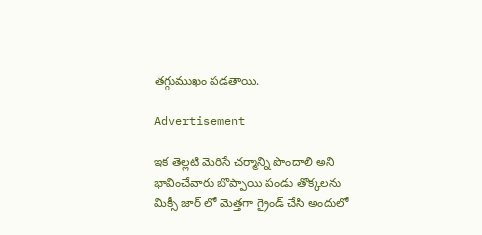తగ్గుముఖం పడతాయి.

Advertisement

ఇక‌ తెల్లటి మెరిసే చర్మాన్ని పొందాలి అని భావించేవారు బొప్పాయి పండు తొక్కలను మిక్సీ జార్ లో మెత్తగా గ్రైండ్ చేసి అందులో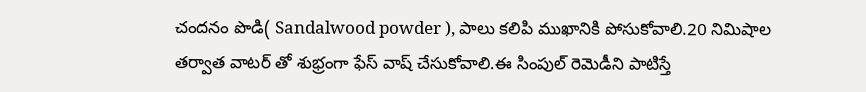చందనం పొడి( Sandalwood powder ), పాలు కలిపి ముఖానికి పోసుకోవాలి.20 నిమిషాల తర్వాత వాటర్ తో శుభ్రంగా ఫేస్ వాష్ చేసుకోవాలి.ఈ సింపుల్ రెమెడీని పాటిస్తే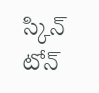స్కిన్ టోన్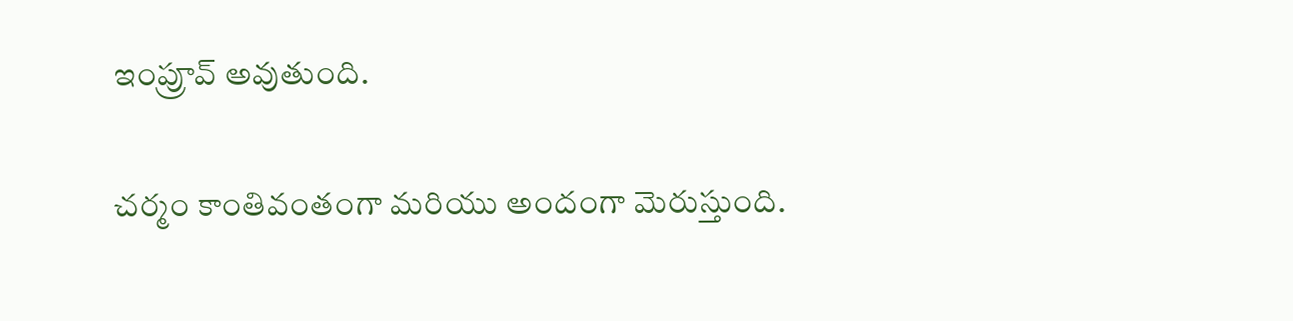ఇంప్రూవ్ అవుతుంది.

చర్మం కాంతివంతంగా మరియు అందంగా మెరుస్తుంది.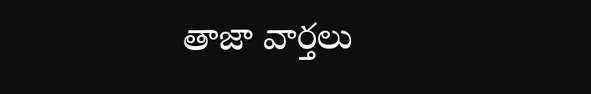తాజా వార్తలు